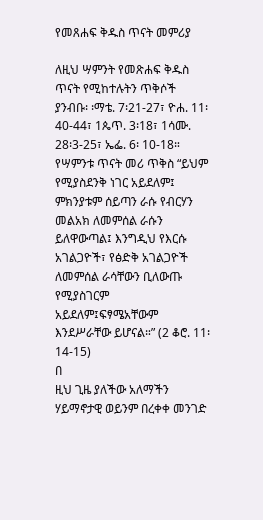የመጸሐፍ ቅዱስ ጥናት መምሪያ

ለዚህ ሣምንት የመጽሐፍ ቅዱስ ጥናት የሚከተሉትን ጥቅሶች ያንብቡ፡ ፡ማቴ. 7፡21-27፣ ዮሐ. 11፡40-44፣ 1ጴጥ. 3፡18፣ 1ሳሙ. 28፡3-25፣ ኤፌ. 6፡ 10-18።
የሣምንቱ ጥናት መሪ ጥቅስ “ይህም የሚያስደንቅ ነገር አይደለም፤ ምክንያቱም ሰይጣን ራሱ የብርሃን መልአክ ለመምሰል ራሱን ይለዋውጣል፤ እንግዲህ የእርሱ አገልጋዮች፣ የፅድቅ አገልጋዮች ለመምሰል ራሳቸውን ቢለውጡ የሚያስገርም አይደለም፤ፍፃሜአቸውም እንደሥራቸው ይሆናል።” (2 ቆሮ. 11፡14-15)
በ
ዚህ ጊዜ ያለችው አለማችን ሃይማኖታዊ ወይንም በረቀቀ መንገድ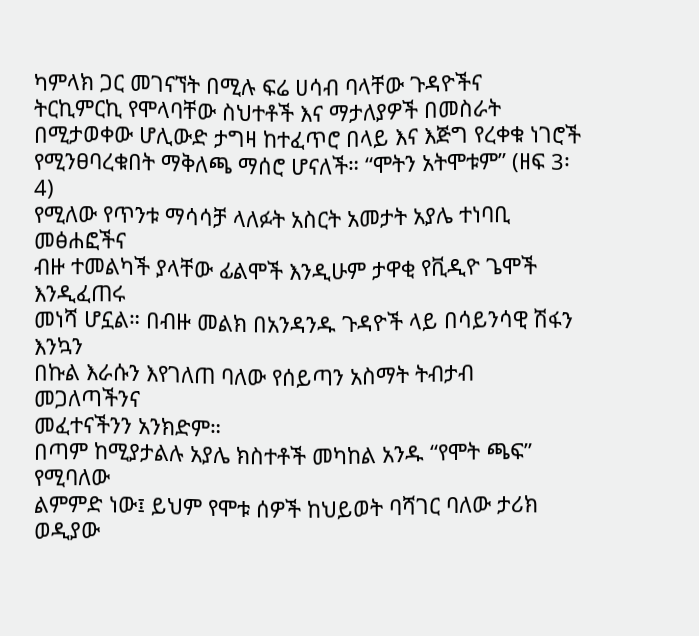ካምላክ ጋር መገናኘት በሚሉ ፍሬ ሀሳብ ባላቸው ጉዳዮችና
ትርኪምርኪ የሞላባቸው ስህተቶች እና ማታለያዎች በመስራት
በሚታወቀው ሆሊውድ ታግዛ ከተፈጥሮ በላይ እና እጅግ የረቀቁ ነገሮች
የሚንፀባረቁበት ማቅለጫ ማሰሮ ሆናለች። “ሞትን አትሞቱም” (ዘፍ 3፡4)
የሚለው የጥንቱ ማሳሳቻ ላለፉት አስርት አመታት አያሌ ተነባቢ መፅሐፎችና
ብዙ ተመልካች ያላቸው ፊልሞች እንዲሁም ታዋቂ የቪዲዮ ጌሞች እንዲፈጠሩ
መነሻ ሆኗል። በብዙ መልክ በአንዳንዱ ጉዳዮች ላይ በሳይንሳዊ ሽፋን እንኳን
በኩል እራሱን እየገለጠ ባለው የሰይጣን አስማት ትብታብ መጋለጣችንና
መፈተናችንን አንክድም።
በጣም ከሚያታልሉ አያሌ ክስተቶች መካከል አንዱ “የሞት ጫፍ” የሚባለው
ልምምድ ነው፤ ይህም የሞቱ ሰዎች ከህይወት ባሻገር ባለው ታሪክ ወዲያው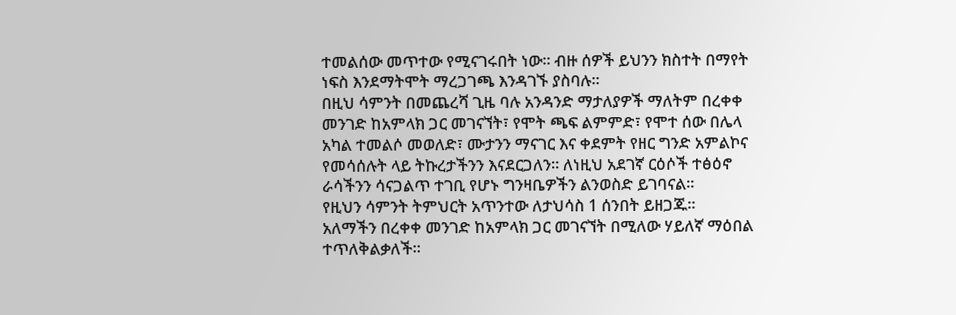ተመልሰው መጥተው የሚናገሩበት ነው። ብዙ ሰዎች ይህንን ክስተት በማየት
ነፍስ እንደማትሞት ማረጋገጫ እንዳገኙ ያስባሉ።
በዚህ ሳምንት በመጨረሻ ጊዜ ባሉ አንዳንድ ማታለያዎች ማለትም በረቀቀ
መንገድ ከአምላክ ጋር መገናኘት፣ የሞት ጫፍ ልምምድ፣ የሞተ ሰው በሌላ
አካል ተመልሶ መወለድ፣ ሙታንን ማናገር እና ቀደምት የዘር ግንድ አምልኮና
የመሳሰሉት ላይ ትኩረታችንን እናደርጋለን። ለነዚህ አደገኛ ርዕሶች ተፅዕኖ
ራሳችንን ሳናጋልጥ ተገቢ የሆኑ ግንዛቤዎችን ልንወስድ ይገባናል።
የዚህን ሳምንት ትምህርት አጥንተው ለታህሳስ 1 ሰንበት ይዘጋጁ።
አለማችን በረቀቀ መንገድ ከአምላክ ጋር መገናኘት በሚለው ሃይለኛ ማዕበል
ተጥለቅልቃለች።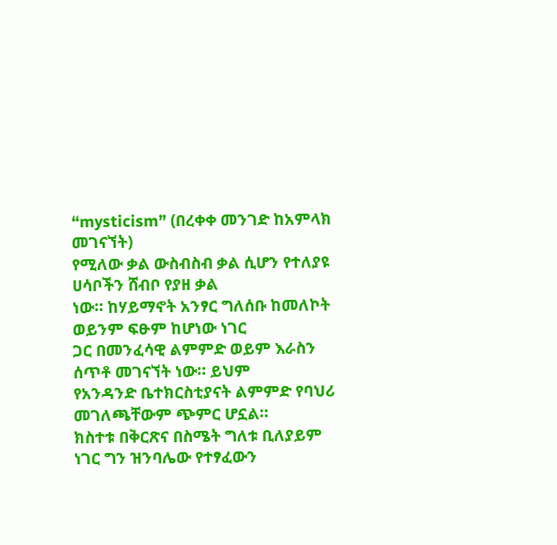“mysticism” (በረቀቀ መንገድ ከአምላክ መገናኘት)
የሚለው ቃል ውስብስብ ቃል ሲሆን የተለያዩ ሀሳቦችን ሸብቦ የያዘ ቃል
ነው። ከሃይማኖት አንፃር ግለሰቡ ከመለኮት ወይንም ፍፁም ከሆነው ነገር
ጋር በመንፈሳዊ ልምምድ ወይም እራስን ሰጥቶ መገናኘት ነው። ይህም
የአንዳንድ ቤተክርስቲያናት ልምምድ የባህሪ መገለጫቸውም ጭምር ሆኗል።
ክስተቱ በቅርጽና በስሜት ግለቱ ቢለያይም ነገር ግን ዝንባሌው የተፃፈውን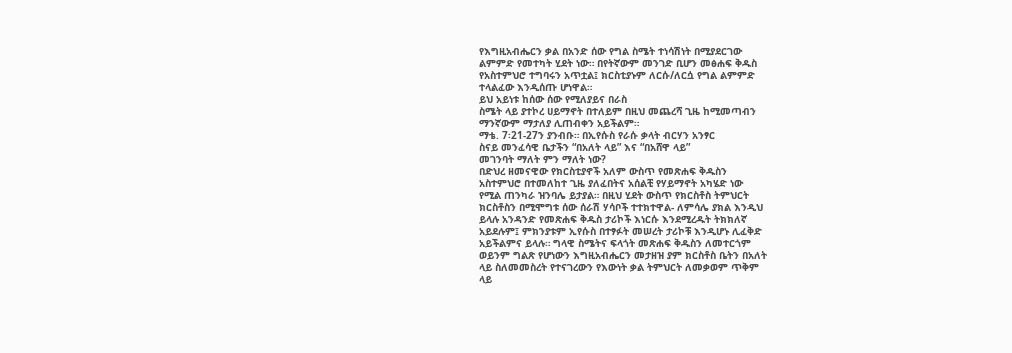የእግዚአብሔርን ቃል በአንድ ሰው የግል ስሜት ተነሳሽነት በሚያደርገው
ልምምድ የመተካት ሂደት ነው። በየትኛውም መንገድ ቢሆን መፅሐፍ ቅዱስ
የአስተምህሮ ተግባሩን አጥቷል፤ ክርስቲያኑም ለርሱ/ለርሷ የግል ልምምድ
ተላልፈው እንዲሰጡ ሆነዋል።
ይህ አይነቱ ከሰው ሰው የሚለያይና በራስ
ስሜት ላይ ያተኮረ ሀይማኖት በተለይም በዚህ መጨረሻ ጊዜ ከሚመጣብን
ማንኛውም ማታለያ ሊጠብቀን አይችልም።
ማቴ. 7፡21-27ን ያንብቡ። በኢየሱስ የራሱ ቃላት ብርሃን አንፃር
ስናይ መንፈሳዊ ቤታችን “በአለት ላይ” እና “በአሸዋ ላይ”
መገንባት ማለት ምን ማለት ነው?
በድህረ ዘመናዊው የክርስቲያኖች አለም ውስጥ የመጽሐፍ ቅዱስን
አስተምህሮ በተመለከተ ጊዜ ያለፈበትና አሰልቺ የሃይማኖት አካሄድ ነው
የሚል ጠንካራ ዝንባሌ ይታያል። በዚህ ሂደት ውስጥ የክርስቶስ ትምህርት
ክርስቶስን በሚሞግቱ ሰው ሰራሽ ሃሳቦች ተተክተዋል- ለምሳሌ ያክል እንዲህ
ይላሉ አንዳንድ የመጽሐፍ ቅዱስ ታሪኮች እነርሱ እንደሚረዱት ትክክለኛ
አይደሉም፤ ምክንያቱም ኢየሱስ በተፃፉት መሠረት ታሪኮቹ እንዲሆኑ ሊፈቅድ
አይችልምና ይላሉ። ግላዊ ስሜትና ፍላጎት መጽሐፍ ቅዱስን ለመተርጎም
ወይንም ግልጽ የሆነውን እግዚአብሔርን መታዘዝ ያም ክርስቶስ ቤትን በአለት
ላይ ስለመመስረት የተናገረውን የእውነት ቃል ትምህርት ለመቃወም ጥቅም
ላይ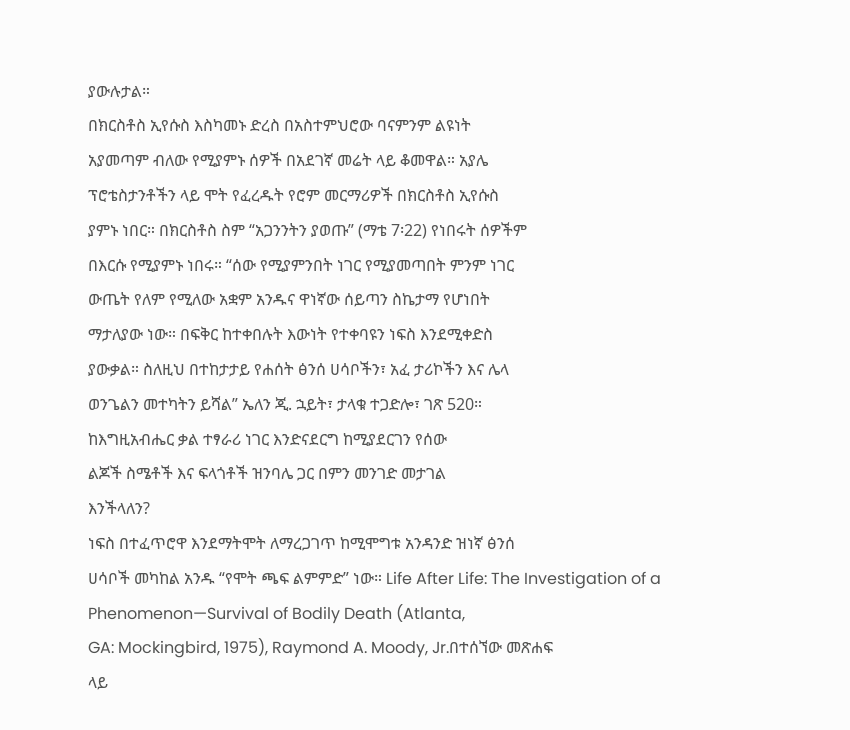ያውሉታል።
በክርስቶስ ኢየሱስ እስካመኑ ድረስ በአስተምህሮው ባናምንም ልዩነት
አያመጣም ብለው የሚያምኑ ሰዎች በአደገኛ መሬት ላይ ቆመዋል። አያሌ
ፕሮቴስታንቶችን ላይ ሞት የፈረዱት የሮም መርማሪዎች በክርስቶስ ኢየሱስ
ያምኑ ነበር። በክርስቶስ ስም “አጋንንትን ያወጡ” (ማቴ 7፡22) የነበሩት ሰዎችም
በእርሱ የሚያምኑ ነበሩ። “ሰው የሚያምንበት ነገር የሚያመጣበት ምንም ነገር
ውጤት የለም የሚለው አቋም አንዱና ዋነኛው ሰይጣን ስኬታማ የሆነበት
ማታለያው ነው። በፍቅር ከተቀበሉት እውነት የተቀባዩን ነፍስ እንደሚቀድስ
ያውቃል። ስለዚህ በተከታታይ የሐሰት ፅንሰ ሀሳቦችን፣ አፈ ታሪኮችን እና ሌላ
ወንጌልን መተካትን ይሻል” ኤለን ጂ. ኋይት፣ ታላቁ ተጋድሎ፣ ገጽ 520።
ከእግዚአብሔር ቃል ተፃራሪ ነገር እንድናደርግ ከሚያደርገን የሰው
ልጆች ስሜቶች እና ፍላጎቶች ዝንባሌ ጋር በምን መንገድ መታገል
እንችላለን?
ነፍስ በተፈጥሮዋ እንደማትሞት ለማረጋገጥ ከሚሞግቱ አንዳንድ ዝነኛ ፅንሰ
ሀሳቦች መካከል አንዱ “የሞት ጫፍ ልምምድ” ነው። Life After Life: The Investigation of a Phenomenon—Survival of Bodily Death (Atlanta,
GA: Mockingbird, 1975), Raymond A. Moody, Jr.በተሰኘው መጽሐፍ
ላይ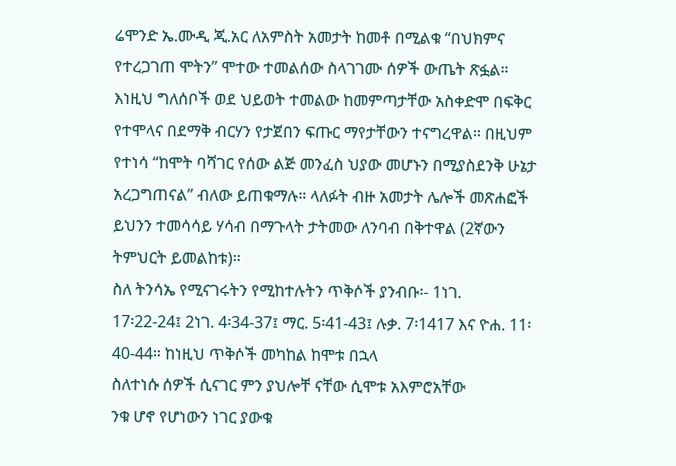ሬሞንድ ኤ.ሙዲ ጂ.አር ለአምስት አመታት ከመቶ በሚልቁ “በህክምና
የተረጋገጠ ሞትን” ሞተው ተመልሰው ስላገገሙ ሰዎች ውጤት ጽፏል።
እነዚህ ግለሰቦች ወደ ህይወት ተመልው ከመምጣታቸው አስቀድሞ በፍቅር
የተሞላና በደማቅ ብርሃን የታጀበን ፍጡር ማየታቸውን ተናግረዋል። በዚህም
የተነሳ “ከሞት ባሻገር የሰው ልጅ መንፈስ ህያው መሆኑን በሚያስደንቅ ሁኔታ
አረጋግጠናል” ብለው ይጠቁማሉ። ላለፉት ብዙ አመታት ሌሎች መጽሐፎች
ይህንን ተመሳሳይ ሃሳብ በማጉላት ታትመው ለንባብ በቅተዋል (2ኛውን
ትምህርት ይመልከቱ)።
ስለ ትንሳኤ የሚናገሩትን የሚከተሉትን ጥቅሶች ያንብቡ፡- 1ነገ.
17፡22-24፤ 2ነገ. 4፡34-37፤ ማር. 5፡41-43፤ ሉቃ. 7፡1417 እና ዮሐ. 11፡40-44። ከነዚህ ጥቅሶች መካከል ከሞቱ በኋላ
ስለተነሱ ሰዎች ሲናገር ምን ያህሎቸ ናቸው ሲሞቱ አእምሮአቸው
ንቁ ሆኖ የሆነውን ነገር ያውቁ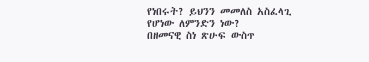የነበሩት? ይህንን መመለስ አስፈላጊ
የሆነው ለምንድን ነው?
በዘመናዊ ስነ ጽሁፍ ውስጥ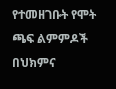የተመዘገቡት የሞት ጫፍ ልምምዶች በህክምና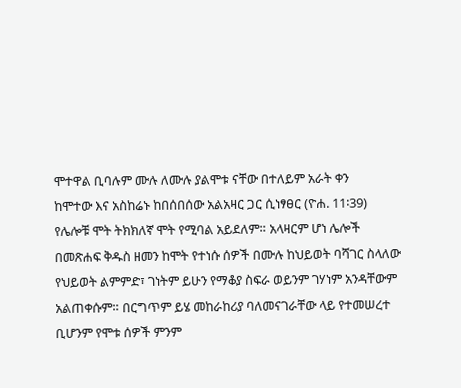ሞተዋል ቢባሉም ሙሉ ለሙሉ ያልሞቱ ናቸው በተለይም አራት ቀን
ከሞተው እና አስከሬኑ ከበሰበሰው አልአዛር ጋር ሲነፃፀር (ዮሐ. 11፡39)
የሌሎቹ ሞት ትክክለኛ ሞት የሚባል አይደለም። አላዛርም ሆነ ሌሎች
በመጽሐፍ ቅዱስ ዘመን ከሞት የተነሱ ሰዎች በሙሉ ከህይወት ባሻገር ስላለው
የህይወት ልምምድ፣ ገነትም ይሁን የማቆያ ስፍራ ወይንም ገሃነም አንዳቸውም
አልጠቀሱም። በርግጥም ይሄ መከራከሪያ ባለመናገራቸው ላይ የተመሠረተ
ቢሆንም የሞቱ ሰዎች ምንም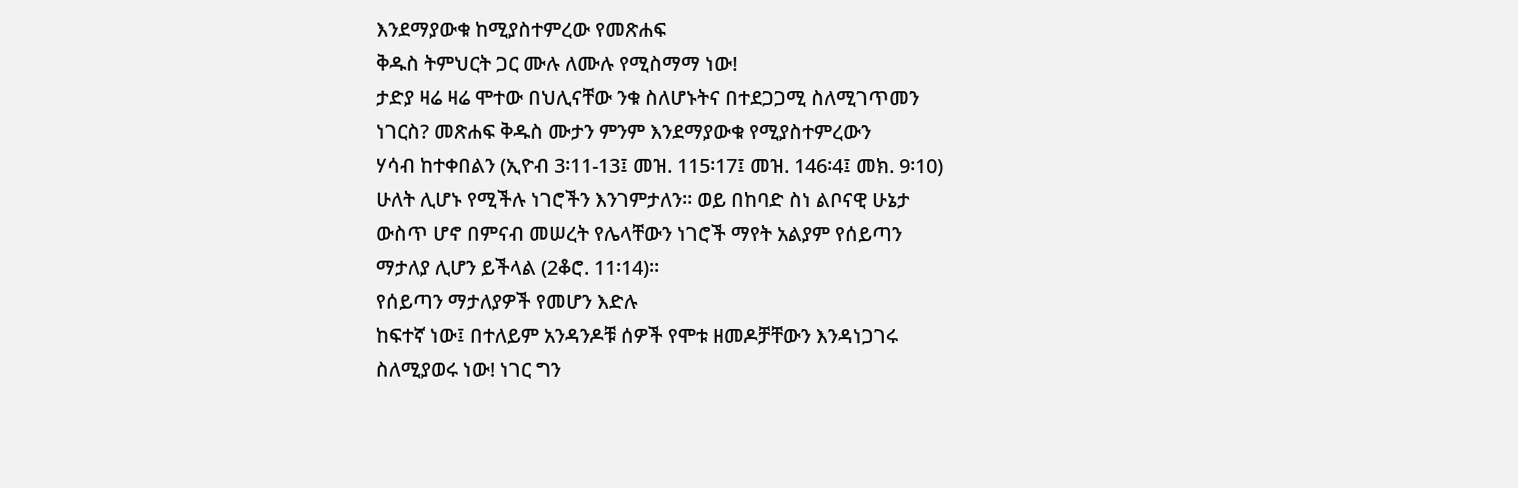እንደማያውቁ ከሚያስተምረው የመጽሐፍ
ቅዱስ ትምህርት ጋር ሙሉ ለሙሉ የሚስማማ ነው!
ታድያ ዛሬ ዛሬ ሞተው በህሊናቸው ንቁ ስለሆኑትና በተደጋጋሚ ስለሚገጥመን
ነገርስ? መጽሐፍ ቅዱስ ሙታን ምንም እንደማያውቁ የሚያስተምረውን
ሃሳብ ከተቀበልን (ኢዮብ 3፡11-13፤ መዝ. 115፡17፤ መዝ. 146፡4፤ መክ. 9፡10)
ሁለት ሊሆኑ የሚችሉ ነገሮችን እንገምታለን። ወይ በከባድ ስነ ልቦናዊ ሁኔታ
ውስጥ ሆኖ በምናብ መሠረት የሌላቸውን ነገሮች ማየት አልያም የሰይጣን
ማታለያ ሊሆን ይችላል (2ቆሮ. 11፡14)።
የሰይጣን ማታለያዎች የመሆን እድሉ
ከፍተኛ ነው፤ በተለይም አንዳንዶቹ ሰዎች የሞቱ ዘመዶቻቸውን እንዳነጋገሩ
ስለሚያወሩ ነው! ነገር ግን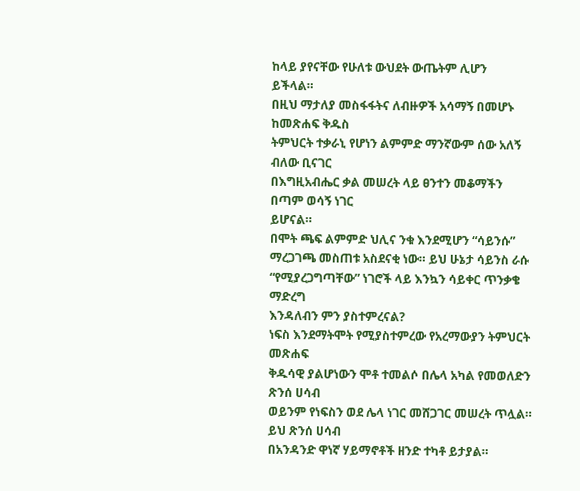ከላይ ያየናቸው የሁለቱ ውህደት ውጤትም ሊሆን
ይችላል።
በዚህ ማታለያ መስፋፋትና ለብዙዎች አሳማኝ በመሆኑ ከመጽሐፍ ቅዱስ
ትምህርት ተቃራኒ የሆነን ልምምድ ማንኛውም ሰው አለኝ ብለው ቢናገር
በእግዚአብሔር ቃል መሠረት ላይ ፀንተን መቆማችን በጣም ወሳኝ ነገር
ይሆናል።
በሞት ጫፍ ልምምድ ህሊና ንቁ እንደሚሆን “ሳይንሱ”
ማረጋገጫ መስጠቱ አስደናቂ ነው። ይህ ሁኔታ ሳይንስ ራሱ
“የሚያረጋግጣቸው” ነገሮች ላይ እንኳን ሳይቀር ጥንቃቄ ማድረግ
እንዳለብን ምን ያስተምረናል?
ነፍስ እንደማትሞት የሚያስተምረው የአረማውያን ትምህርት መጽሐፍ
ቅዱሳዊ ያልሆነውን ሞቶ ተመልሶ በሌላ አካል የመወለድን ጽንሰ ሀሳብ
ወይንም የነፍስን ወደ ሌላ ነገር መሸጋገር መሠረት ጥሏል። ይህ ጽንሰ ሀሳብ
በአንዳንድ ዋነኛ ሃይማኖቶች ዘንድ ተካቶ ይታያል።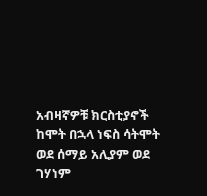አብዛኛዎቹ ክርስቲያኖች
ከሞት በኋላ ነፍስ ሳትሞት ወደ ሰማይ አሊያም ወደ ገሃነም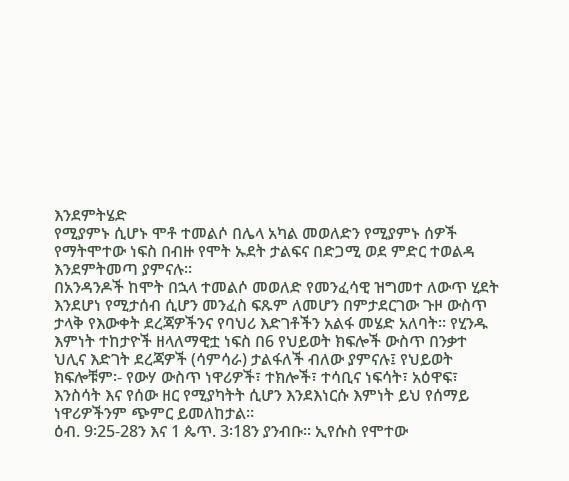እንደምትሄድ
የሚያምኑ ሲሆኑ ሞቶ ተመልሶ በሌላ አካል መወለድን የሚያምኑ ሰዎች
የማትሞተው ነፍስ በብዙ የሞት ኡደት ታልፍና በድጋሚ ወደ ምድር ተወልዳ
እንደምትመጣ ያምናሉ።
በአንዳንዶች ከሞት በኋላ ተመልሶ መወለድ የመንፈሳዊ ዝግመተ ለውጥ ሂደት
እንደሆነ የሚታሰብ ሲሆን መንፈስ ፍጹም ለመሆን በምታደርገው ጉዞ ውስጥ
ታላቅ የእውቀት ደረጃዎችንና የባህሪ እድገቶችን አልፋ መሄድ አለባት። የሂንዱ
እምነት ተከታዮች ዘላለማዊቷ ነፍስ በ6 የህይወት ክፍሎች ውስጥ በንቃተ
ህሊና እድገት ደረጃዎች (ሳምሳራ) ታልፋለች ብለው ያምናሉ፤ የህይወት
ክፍሎቹም፡- የውሃ ውስጥ ነዋሪዎች፣ ተክሎች፣ ተሳቢና ነፍሳት፣ አዕዋፍ፣
እንስሳት እና የሰው ዘር የሚያካትት ሲሆን እንደእነርሱ እምነት ይህ የሰማይ
ነዋሪዎችንም ጭምር ይመለከታል።
ዕብ. 9፡25-28ን እና 1 ጴጥ. 3፡18ን ያንብቡ። ኢየሱስ የሞተው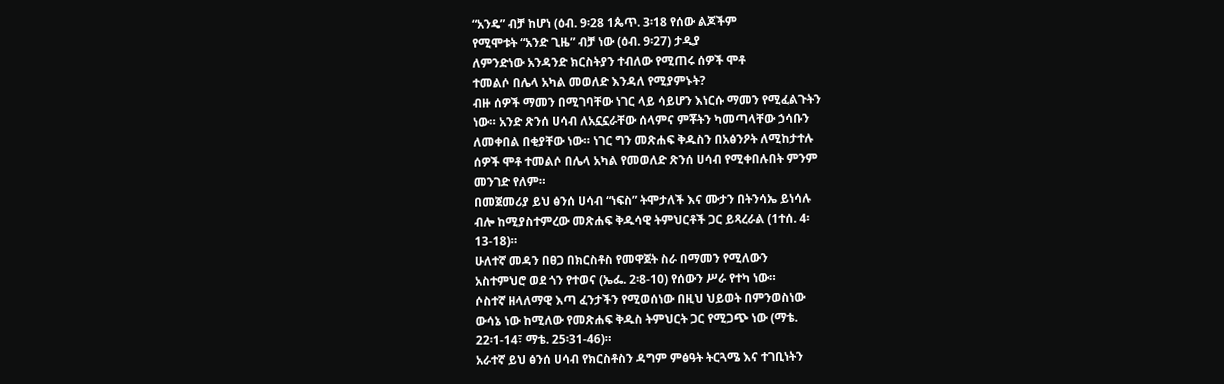“አንዴ” ብቻ ከሆነ (ዕብ. 9፡28 1ጴጥ. 3፡18 የሰው ልጆችም
የሚሞቱት “አንድ ጊዜ” ብቻ ነው (ዕብ. 9፡27) ታዲያ
ለምንድነው አንዳንድ ክርስትያን ተብለው የሚጠሩ ሰዎች ሞቶ
ተመልሶ በሌላ አካል መወለድ እንዳለ የሚያምኑት?
ብዙ ሰዎች ማመን በሚገባቸው ነገር ላይ ሳይሆን እነርሱ ማመን የሚፈልጉትን
ነው። አንድ ጽንሰ ሀሳብ ለአኗኗራቸው ሰላምና ምቾትን ካመጣላቸው ኃሳቡን
ለመቀበል በቂያቸው ነው። ነገር ግን መጽሐፍ ቅዱስን በአፅንዖት ለሚከታተሉ
ሰዎች ሞቶ ተመልሶ በሌላ አካል የመወለድ ጽንሰ ሀሳብ የሚቀበሉበት ምንም
መንገድ የለም።
በመጀመሪያ ይህ ፅንሰ ሀሳብ “ነፍስ” ትሞታለች እና ሙታን በትንሳኤ ይነሳሉ
ብሎ ከሚያስተምረው መጽሐፍ ቅዱሳዊ ትምህርቶች ጋር ይጻረራል (1ተሰ. 4፡
13-18)።
ሁለተኛ መዳን በፀጋ በክርስቶስ የመዋጀት ስራ በማመን የሚለውን
አስተምህሮ ወደ ጎን የተወና (ኤፌ. 2፡8-10) የሰውን ሥራ የተካ ነው።
ሶስተኛ ዘላለማዊ እጣ ፈንታችን የሚወሰነው በዚህ ህይወት በምንወስነው
ውሳኔ ነው ከሚለው የመጽሐፍ ቅዱስ ትምህርት ጋር የሚጋጭ ነው (ማቴ.
22፡1-14፣ ማቴ. 25፡31-46)።
አራተኛ ይህ ፅንሰ ሀሳብ የክርስቶስን ዳግም ምፅዓት ትርጓሜ እና ተገቢነትን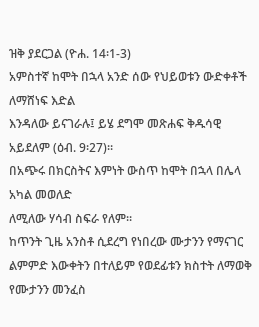ዝቅ ያደርጋል (ዮሐ. 14፡1-3)
አምስተኛ ከሞት በኋላ አንድ ሰው የህይወቱን ውድቀቶች ለማሸነፍ እድል
እንዳለው ይናገራሉ፤ ይሄ ደግሞ መጽሐፍ ቅዱሳዊ አይደለም (ዕብ. 9፡27)።
በአጭሩ በክርስትና እምነት ውስጥ ከሞት በኋላ በሌላ አካል መወለድ
ለሚለው ሃሳብ ስፍራ የለም።
ከጥንት ጊዜ አንስቶ ሲደረግ የነበረው ሙታንን የማናገር ልምምድ እውቀትን በተለይም የወደፊቱን ክስተት ለማወቅ የሙታንን መንፈስ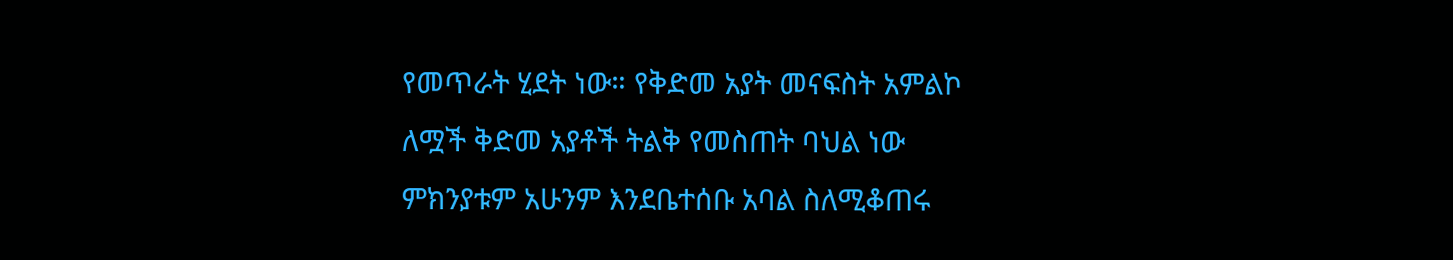የመጥራት ሂደት ነው። የቅድመ አያት መናፍስት አምልኮ ለሟች ቅድመ አያቶች ትልቅ የመስጠት ባህል ነው ምክንያቱም አሁንም እንደቤተሰቡ አባል ስለሚቆጠሩ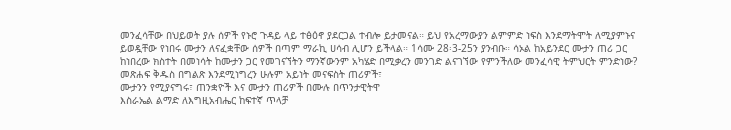መንፈሳቸው በህይወት ያሉ ሰዎች የኑሮ ጉዳይ ላይ ተፅዕኖ ያደርጋል ተብሎ ይታመናል። ይህ የአረማውያን ልምምድ ነፍስ እንደማትሞት ለሚያምኑና ይወዷቸው የነበሩ ሙታን ለናፈቋቸው ሰዎች በጣም ማራኪ ሀሳብ ሊሆን ይችላል። 1ሳሙ 28፡3-25ን ያንብቡ። ሳኦል ከአይንደር ሙታን ጠሪ ጋር ከነበረው ክስተት በመነሳት ከሙታን ጋር የመገናኘትን ማንኛውንም አካሄድ በሚቃረን መንገድ ልናገኘው የምንችለው መንፈሳዊ ትምህርት ምንድነው?
መጽሐፍ ቅዱስ በግልጽ እንደሚነግረን ሁሉም አይነት መናፍስት ጠሪዎች፣
ሙታንን የሚያናግሩ፣ ጠንቋዮች እና ሙታን ጠሪዎች በሙሉ በጥንታዊትዋ
እስራኤል ልማድ ለእግዚአብሔር ከፍተኛ ጥላቻ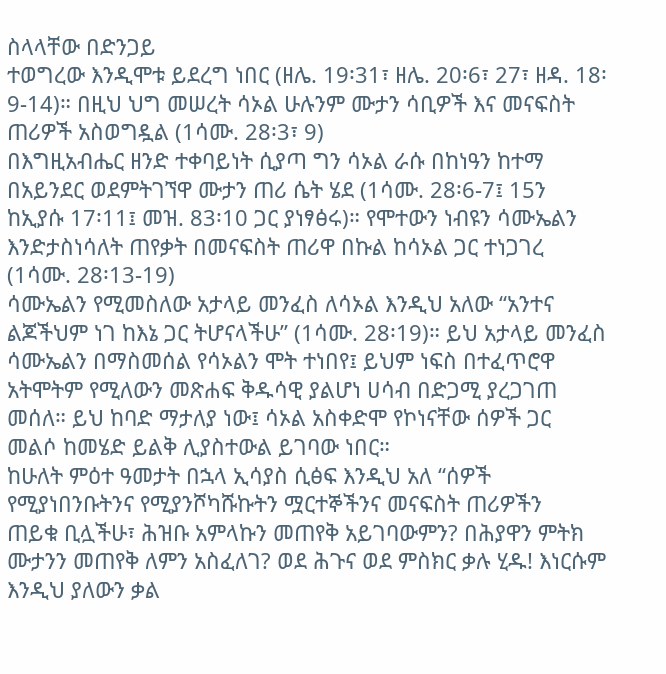ስላላቸው በድንጋይ
ተወግረው እንዲሞቱ ይደረግ ነበር (ዘሌ. 19፡31፣ ዘሌ. 20፡6፣ 27፣ ዘዳ. 18፡
9-14)። በዚህ ህግ መሠረት ሳኦል ሁሉንም ሙታን ሳቢዎች እና መናፍስት
ጠሪዎች አስወግዷል (1ሳሙ. 28፡3፣ 9)
በእግዚአብሔር ዘንድ ተቀባይነት ሲያጣ ግን ሳኦል ራሱ በከነዓን ከተማ
በአይንደር ወደምትገኘዋ ሙታን ጠሪ ሴት ሄደ (1ሳሙ. 28፡6-7፤ 15ን
ከኢያሱ 17፡11፤ መዝ. 83፡10 ጋር ያነፃፅሩ)። የሞተውን ነብዩን ሳሙኤልን
እንድታስነሳለት ጠየቃት በመናፍስት ጠሪዋ በኩል ከሳኦል ጋር ተነጋገረ
(1ሳሙ. 28፡13-19)
ሳሙኤልን የሚመስለው አታላይ መንፈስ ለሳኦል እንዲህ አለው “አንተና
ልጆችህም ነገ ከእኔ ጋር ትሆናላችሁ” (1ሳሙ. 28፡19)። ይህ አታላይ መንፈስ
ሳሙኤልን በማስመሰል የሳኦልን ሞት ተነበየ፤ ይህም ነፍስ በተፈጥሮዋ
አትሞትም የሚለውን መጽሐፍ ቅዱሳዊ ያልሆነ ሀሳብ በድጋሚ ያረጋገጠ
መሰለ። ይህ ከባድ ማታለያ ነው፤ ሳኦል አስቀድሞ የኮነናቸው ሰዎች ጋር
መልሶ ከመሄድ ይልቅ ሊያስተውል ይገባው ነበር።
ከሁለት ምዕተ ዓመታት በኋላ ኢሳያስ ሲፅፍ እንዲህ አለ “ሰዎች
የሚያነበንቡትንና የሚያንሾካሹኩትን ሟርተኞችንና መናፍስት ጠሪዎችን
ጠይቁ ቢሏችሁ፣ ሕዝቡ አምላኩን መጠየቅ አይገባውምን? በሕያዋን ምትክ
ሙታንን መጠየቅ ለምን አስፈለገ? ወደ ሕጉና ወደ ምስክር ቃሉ ሂዱ! እነርሱም
እንዲህ ያለውን ቃል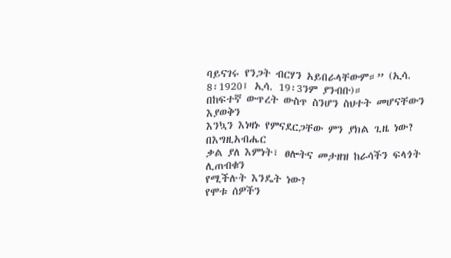ባይናገሩ የንጋት ብርሃን አይበራላቸውም።” (ኢሳ. 8፡1920፤ ኢሳ. 19፡3ንም ያንብቡ)።
በከፍተኛ ውጥረት ውስጥ ስንሆን ስህተት መሆናቸውን እያወቅን
እንኳን እነዛኑ የምናደርጋቸው ምን ያክል ጊዜ ነው? በእግዚአብሔር
ቃል ያለ እምነት፣ ፀሎትና መታዘዝ ከራሳችን ፍላጎት ሊጠብቁን
የሚችሉት እንዴት ነው?
የሞቱ ሰዎችን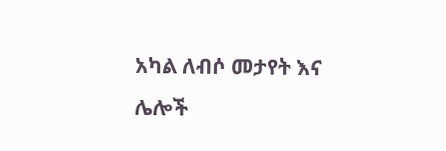አካል ለብሶ መታየት እና ሌሎች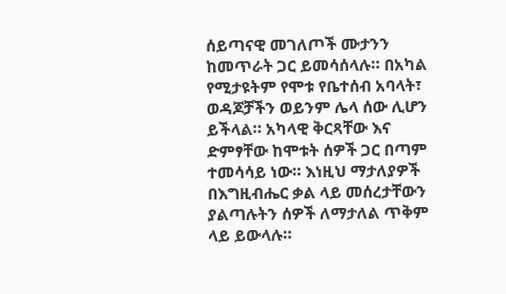ሰይጣናዊ መገለጦች ሙታንን
ከመጥራት ጋር ይመሳሰላሉ። በአካል የሚታዩትም የሞቱ የቤተሰብ አባላት፣
ወዳጆቻችን ወይንም ሌላ ሰው ሊሆን ይችላል። አካላዊ ቅርጻቸው እና
ድምፃቸው ከሞቱት ሰዎች ጋር በጣም ተመሳሳይ ነው። እነዚህ ማታለያዎች
በእግዚብሔር ቃል ላይ መሰረታቸውን ያልጣሉትን ሰዎች ለማታለል ጥቅም
ላይ ይውላሉ።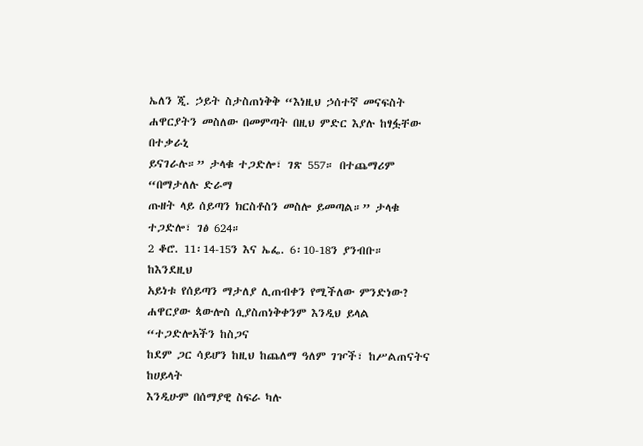ኤለን ጂ. ኃይት ስታስጠነቅቅ “እነዚህ ኃሰተኛ መናፍስት
ሐዋርያትን መስለው በመምጣት በዚህ ምድር እያሉ ከፃፏቸው በተቃራኒ
ይናገራሉ።” ታላቁ ተጋድሎ፣ ገጽ 557። በተጨማሪም “በማታለሉ ድራማ
ጡዘት ላይ ሰይጣን ክርስቶስን መስሎ ይመጣል።” ታላቁ ተጋድሎ፣ ገፅ 624።
2 ቆሮ. 11፡14-15ን እና ኤፌ. 6፡10-18ን ያንብቡ። ከእንደዚህ
አይነቱ የሰይጣን ማታለያ ሊጠብቀን የሚችለው ምንድነው?
ሐዋርያው ጳውሎስ ሲያስጠነቅቀንም እንዲህ ይላል “ተጋድሎአችን ከስጋና
ከደም ጋር ሳይሆን ከዚህ ከጨለማ ዓለም ገዦች፣ ከሥልጠናትና ከሀይላት
እንዲሁም በሰማያዊ ስፍራ ካሉ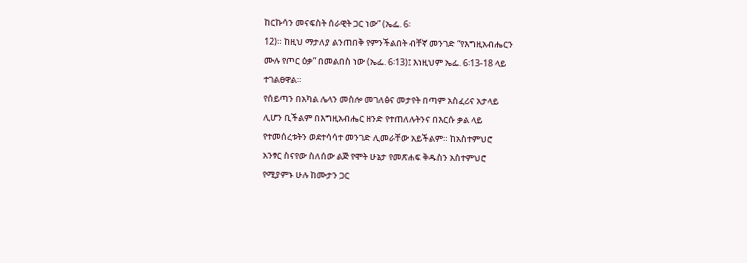ከርኩሳን መናፍስት ሰራዊት ጋር ነው” (ኤፌ. 6፡
12)። ከዚህ ማታለያ ልንጠበቅ የምንችልበት ብቸኛ መንገድ “የእግዚአብሔርን
ሙሉ የጦር ዕቃ” በመልበስ ነው (ኤፌ. 6፡13)፤ እነዚህም ኤፌ. 6፡13-18 ላይ
ተገልፀዋል።
የሰይጣን በአካል ሌላን መስሎ መገለፅና መታየት በጣም አስፈሪና አታላይ
ሊሆን ቢችልም በእግዚአብሔር ዘንድ የተጠለሉትንና በእርሱ ቃል ላይ
የተመሰረቱትን ወደተሳሳተ መንገድ ሊመራቸው አይችልም። ከአስተምህሮ
አንፃር ስናየው ስለሰው ልጅ የሞት ሁኔታ የመጽሐፍ ቅዱስን አስተምህሮ
የሚያምኑ ሁሉ ከሙታን ጋር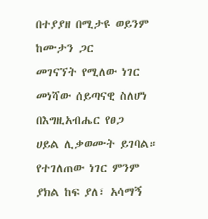በተያያዘ በሚታዩ ወይንም ከሙታን ጋር
መገናኘት የሚለው ነገር መነሻው ሰይጣናዊ ስለሆነ በእግዚአብሔር የፀጋ
ሀይል ሊቃወሙት ይገባል። የተገለጠው ነገር ምንም ያክል ከፍ ያለ፣ አሳማኝ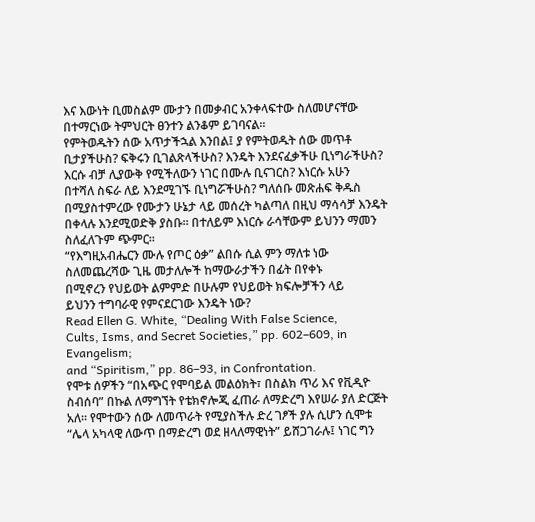እና እውነት ቢመስልም ሙታን በመቃብር አንቀላፍተው ስለመሆናቸው
በተማርነው ትምህርት ፀንተን ልንቆም ይገባናል።
የምትወዱትን ሰው አጥታችኋል እንበል፤ ያ የምትወዱት ሰው መጥቶ
ቢታያችሁስ? ፍቅሩን ቢገልጽላችሁስ? እንዴት እንደናፈቃችሁ ቢነግራችሁስ?
እርሱ ብቻ ሊያውቅ የሚችለውን ነገር በሙሉ ቢናገርስ? እነርሱ አሁን
በተሻለ ስፍራ ለይ እንደሚገኙ ቢነግሯችሁስ? ግለሰቡ መጽሐፍ ቅዱስ
በሚያስተምረው የሙታን ሁኔታ ላይ መሰረት ካልጣለ በዚህ ማሳሳቻ እንዴት
በቀላሉ እንደሚወድቅ ያስቡ። በተለይም እነርሱ ራሳቸውም ይህንን ማመን
ስለፈለጉም ጭምር።
“የእግዚአብሔርን ሙሉ የጦር ዕቃ” ልበሱ ሲል ምን ማለቱ ነው
ስለመጨረሻው ጊዜ መታለሎች ከማውራታችን በፊት በየቀኑ
በሚኖረን የህይወት ልምምድ በሁሉም የህይወት ክፍሎቻችን ላይ
ይህንን ተግባራዊ የምናደርገው እንዴት ነው?
Read Ellen G. White, “Dealing With False Science,
Cults, Isms, and Secret Societies,” pp. 602–609, in Evangelism;
and “Spiritism,” pp. 86–93, in Confrontation.
የሞቱ ሰዎችን “በአጭር የሞባይል መልዕክት፣ በስልክ ጥሪ እና የቪዲዮ
ስብሰባ” በኩል ለማግኘት የቴክኖሎጂ ፈጠራ ለማድረግ እየሠራ ያለ ድርጅት
አለ። የሞተውን ሰው ለመጥራት የሚያስችሉ ድረ ገፆች ያሉ ሲሆን ሲሞቱ
“ሌላ አካላዊ ለውጥ በማድረግ ወደ ዘላለማዊነት” ይሸጋገራሉ፤ ነገር ግን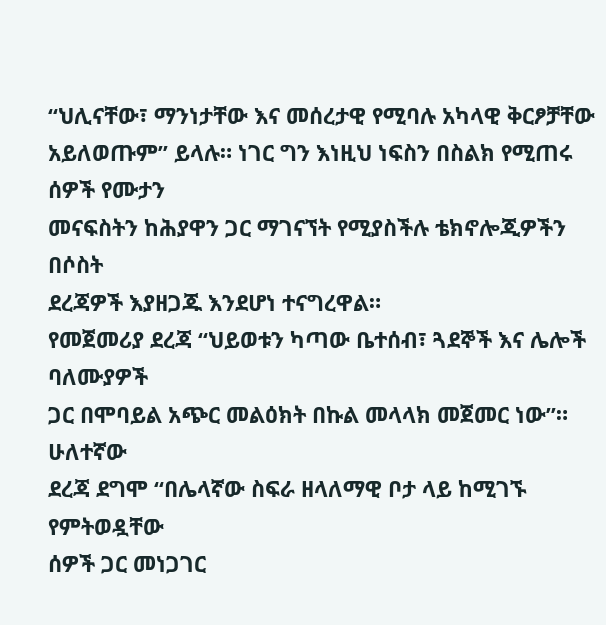“ህሊናቸው፣ ማንነታቸው እና መሰረታዊ የሚባሉ አካላዊ ቅርፆቻቸው
አይለወጡም” ይላሉ። ነገር ግን እነዚህ ነፍስን በስልክ የሚጠሩ ሰዎች የሙታን
መናፍስትን ከሕያዋን ጋር ማገናኘት የሚያስችሉ ቴክኖሎጂዎችን በሶስት
ደረጃዎች እያዘጋጁ እንደሆነ ተናግረዋል።
የመጀመሪያ ደረጃ “ህይወቱን ካጣው ቤተሰብ፣ ጓደኞች እና ሌሎች ባለሙያዎች
ጋር በሞባይል አጭር መልዕክት በኩል መላላክ መጀመር ነው”። ሁለተኛው
ደረጃ ደግሞ “በሌላኛው ስፍራ ዘላለማዊ ቦታ ላይ ከሚገኙ የምትወዷቸው
ሰዎች ጋር መነጋገር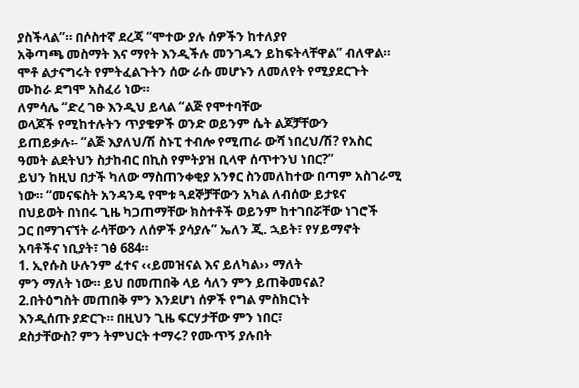ያስችላል”። በሶስተኛ ደረጃ “ሞተው ያሉ ሰዎችን ከተለያየ
አቅጣጫ መስማት እና ማየት እንዲችሉ መንገዱን ይከፍትላቸዋል” ብለዋል።
ሞቶ ልታናግሩት የምትፈልጉትን ሰው ራሱ መሆኑን ለመለየት የሚያደርጉት
ሙከራ ደግሞ አስፈሪ ነው።
ለምሳሌ “ድረ ገፁ እንዲህ ይላል “ልጅ የሞተባቸው
ወላጆች የሚከተሉትን ጥያቄዎች ወንድ ወይንም ሴት ልጆቻቸውን
ይጠይቃሉ፡- “ልጅ እያለህ/ሽ ስኑፒ ተብሎ የሚጠራ ውሻ ነበረህ/ሽ? የአስር
ዓመት ልደትህን ስታከብር በኪስ የምትያዝ ቢላዋ ሰጥተንህ ነበር?”
ይህን ከዚህ በታች ካለው ማስጠንቀቂያ አንፃር ስንመለከተው በጣም አስገራሚ
ነው። “መናፍስት አንዳንዴ የሞቱ ጓደኞቻቸውን አካል ለብሰው ይታዩና
በህይወት በነበሩ ጊዜ ካጋጠማቸው ክስተቶች ወይንም ከተገበሯቸው ነገሮች
ጋር በማገናኘት ራሳቸውን ለሰዎች ያሳያሉ” ኤለን ጂ. ኋይት፣ የሃይማኖት
አባቶችና ነቢያት፣ ገፅ 684።
1. ኢየሱስ ሁሉንም ፈተና ‹‹ይመዝናል እና ይለካል›› ማለት
ምን ማለት ነው። ይህ በመጠበቅ ላይ ሳለን ምን ይጠቅመናል?
2.በትዕግስት መጠበቅ ምን እንደሆነ ሰዎች የግል ምስክርነት
እንዲሰጡ ያድርጉ። በዚህን ጊዜ ፍርሃታቸው ምን ነበር፣
ደስታቸውስ? ምን ትምህርት ተማሩ? የሙጥኝ ያሉበት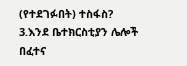(የተደገፉበት) ተስፋስ?
3.እንደ ቤተክርስቲያን ሌሎች በፈተና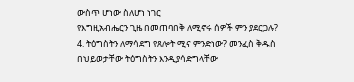ውስጥ ሆነው ስለሆነ ነገር
የእግዚአብሔርን ጊዜ በመጠባበቅ ለሚኖሩ ሰዎች ምን ያደርጋሉ?
4. ትዕግስትን ለማሳደግ የጸሎት ሚና ምንድነው? መንፈስ ቅዱስ
በህይወታቸው ትዕግስትን እንዲያሳድግላቸው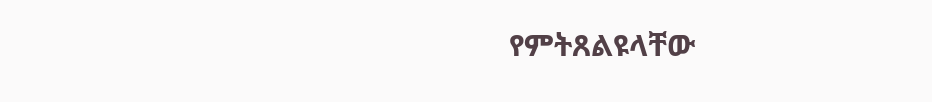የምትጸልዩላቸው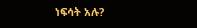ነፍሳት አሉ?